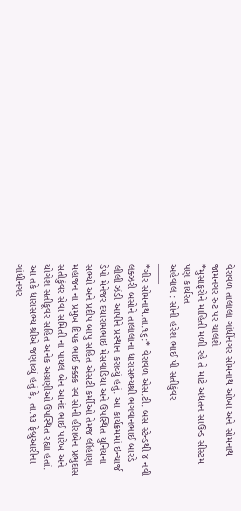વેરાવળ તાલાલા ગાંધીંનગર સોમનાથ ઓખા અને સોમનાથ જામનગર રુટ પર ચાલશે
*મુસાફરોને માહિતી મળી રહે તે માટે અદ્યતન સાઉન્ડ સીસ્ટમ પણ કાર્યરત
અહેવાલ : સોની હરેશ ભાઈ પી સતીકુંવર
——
*ગીર સોમનાથ.તા.૧૬:* વેરાવળ એસ.ટી. બસ સ્ટેન્ડથી ૪ નવી લક્ઝરી બસોને તાલાલાના ધારાસભ્યશ્રી ભગવાનભાઈ બારડે લીલી ઝંડી આપીને પ્રસ્થાન કરાવ્યું હતું. આ કાર્યક્રમમાં ઇન્ચાર્જ ડેપો મેનેજર દયારામભાઇ મેસવાડિયા અને ઉપસ્થિત યુનિયના સભ્યો અને પ્રદીપ બાપુ સહિત એસટી કર્મીઓ તેમજ લૉહાણા મહાજન ના પ્રમુખ દિપક ભાઈ ક્ક્કક સ્વ સોની હીરાબેન પ્રભુદાસ સતીકુંવર સેવા સમિતી ના પાયલ બેન આનંદ ભાઈ પારેખ અને યોગેશ સતીકૂવર સહિત અનેક અગ્રણીઓ ઉપસ્થિત રહ્યા હતાં.
આ તકે ધારાસભ્ય શ્રીએ જણાવ્યું હતું કે, તા.૧૩ ફેબ્રુઆરીના ગાંધીનગર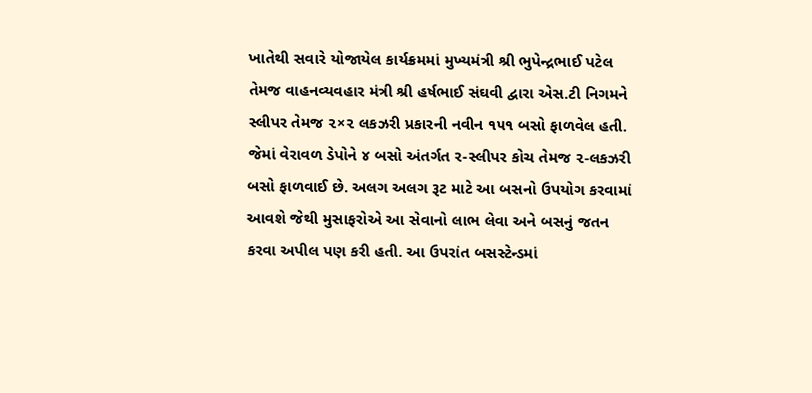ખાતેથી સવારે યોજાયેલ કાર્યક્રમમાં મુખ્યમંત્રી શ્રી ભુપેન્દ્રભાઈ પટેલ તેમજ વાહનવ્યવહાર મંત્રી શ્રી હર્ષભાઈ સંઘવી દ્વારા એસ.ટી નિગમને સ્લીપર તેમજ ૨×૨ લકઝરી પ્રકારની નવીન ૧૫૧ બસો ફાળવેલ હતી. જેમાં વેરાવળ ડેપોને ૪ બસો અંતર્ગત ર-સ્લીપર કોચ તેમજ ૨-લકઝરી બસો ફાળવાઈ છે. અલગ અલગ રૂટ માટે આ બસનો ઉપયોગ કરવામાં આવશે જેથી મુસાફરોએ આ સેવાનો લાભ લેવા અને બસનું જતન કરવા અપીલ પણ કરી હતી. આ ઉપરાંત બસસ્ટેન્ડમાં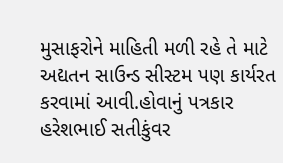મુસાફરોને માહિતી મળી રહે તે માટે અદ્યતન સાઉન્ડ સીસ્ટમ પણ કાર્યરત કરવામાં આવી.હોવાનું પત્રકાર હરેશભાઈ સતીકુંવર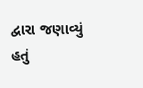દ્વારા જણાવ્યું હતું